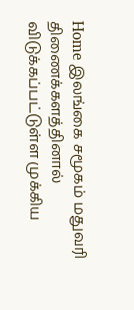Home இலங்கை சமூகம் மதுவரி திணைக்களத்தினால் விடுக்கப்பட்டுள்ள முக்கிய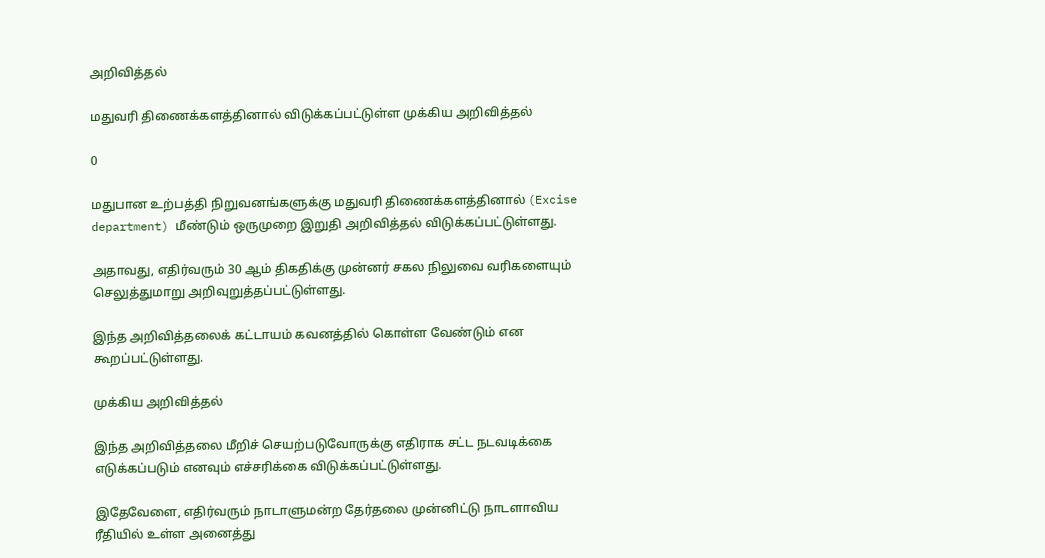அறிவித்தல்

மதுவரி திணைக்களத்தினால் விடுக்கப்பட்டுள்ள முக்கிய அறிவித்தல்

0

மதுபான உற்பத்தி நிறுவனங்களுக்கு மதுவரி திணைக்களத்தினால் (Excise department) மீண்டும் ஒருமுறை இறுதி அறிவித்தல் விடுக்கப்பட்டுள்ளது.

அதாவது, எதிர்வரும் 30 ஆம் திகதிக்கு முன்னர் சகல நிலுவை வரிகளையும் செலுத்துமாறு அறிவுறுத்தப்பட்டுள்ளது.

இந்த அறிவித்தலைக் கட்டாயம் கவனத்தில் கொள்ள வேண்டும் என கூறப்பட்டுள்ளது.

முக்கிய அறிவித்தல்

இந்த அறிவித்தலை மீறிச் செயற்படுவோருக்கு எதிராக சட்ட நடவடிக்கை எடுக்கப்படும் எனவும் எச்சரிக்கை விடுக்கப்பட்டுள்ளது.

இதேவேளை, எதிர்வரும் நாடாளுமன்ற தேர்தலை முன்னிட்டு நாடளாவிய ரீதியில் உள்ள அனைத்து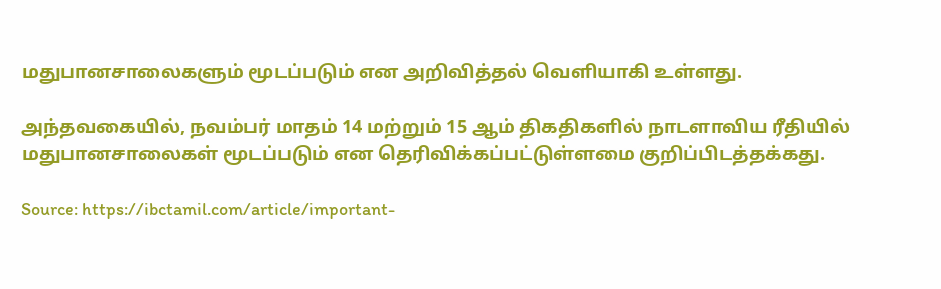மதுபானசாலைகளும் மூடப்படும் என அறிவித்தல் வெளியாகி உள்ளது.

அந்தவகையில், நவம்பர் மாதம் 14 மற்றும் 15 ஆம் திகதிகளில் நாடளாவிய ரீதியில் மதுபானசாலைகள் மூடப்படும் என தெரிவிக்கப்பட்டுள்ளமை குறிப்பிடத்தக்கது.

Source: https://ibctamil.com/article/important-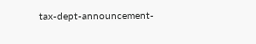tax-dept-announcement-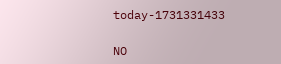today-1731331433

NO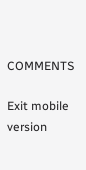COMMENTS

Exit mobile version